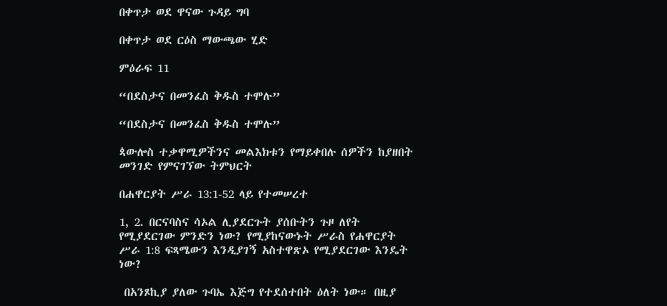በቀጥታ ወደ ዋናው ጉዳይ ግባ

በቀጥታ ወደ ርዕስ ማውጫው ሂድ

ምዕራፍ 11

“በደስታና በመንፈስ ቅዱስ ተሞሉ”

“በደስታና በመንፈስ ቅዱስ ተሞሉ”

ጳውሎስ ተቃዋሚዎችንና መልእክቱን የማይቀበሉ ሰዎችን ከያዘበት መንገድ የምናገኘው ትምህርት

በሐዋርያት ሥራ 13:1-52 ላይ የተመሠረተ

1, 2. በርናባስና ሳኦል ሊያደርጉት ያሰቡትን ጉዞ ለየት የሚያደርገው ምንድን ነው? የሚያከናውኑት ሥራስ የሐዋርያት ሥራ 1:8 ፍጻሜውን እንዲያገኝ አስተዋጽኦ የሚያደርገው እንዴት ነው?

 በአንጾኪያ ያለው ጉባኤ እጅግ የተደሰተበት ዕለት ነው። በዚያ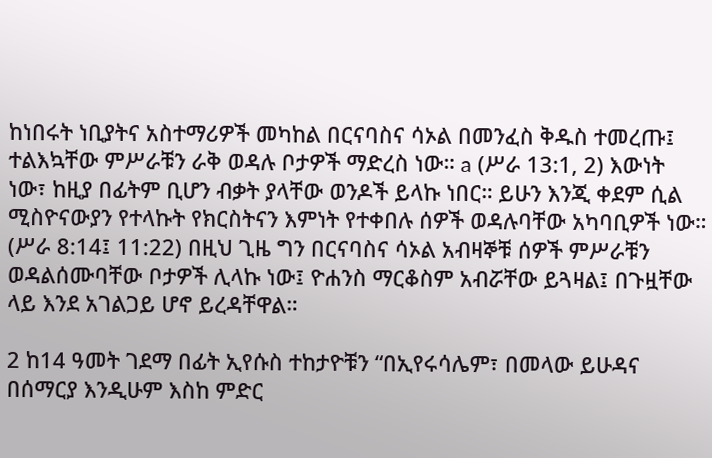ከነበሩት ነቢያትና አስተማሪዎች መካከል በርናባስና ሳኦል በመንፈስ ቅዱስ ተመረጡ፤ ተልእኳቸው ምሥራቹን ራቅ ወዳሉ ቦታዎች ማድረስ ነው። a (ሥራ 13:1, 2) እውነት ነው፣ ከዚያ በፊትም ቢሆን ብቃት ያላቸው ወንዶች ይላኩ ነበር። ይሁን እንጂ ቀደም ሲል ሚስዮናውያን የተላኩት የክርስትናን እምነት የተቀበሉ ሰዎች ወዳሉባቸው አካባቢዎች ነው። (ሥራ 8:14፤ 11:22) በዚህ ጊዜ ግን በርናባስና ሳኦል አብዛኞቹ ሰዎች ምሥራቹን ወዳልሰሙባቸው ቦታዎች ሊላኩ ነው፤ ዮሐንስ ማርቆስም አብሯቸው ይጓዛል፤ በጉዟቸው ላይ እንደ አገልጋይ ሆኖ ይረዳቸዋል።

2 ከ14 ዓመት ገደማ በፊት ኢየሱስ ተከታዮቹን “በኢየሩሳሌም፣ በመላው ይሁዳና በሰማርያ እንዲሁም እስከ ምድር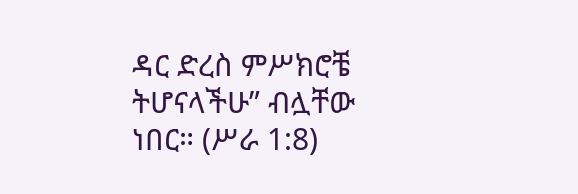ዳር ድረስ ምሥክሮቼ ትሆናላችሁ” ብሏቸው ነበር። (ሥራ 1:8)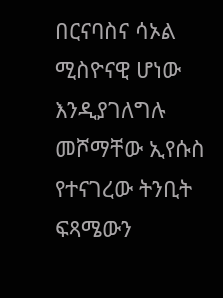በርናባስና ሳኦል ሚስዮናዊ ሆነው እንዲያገለግሉ መሾማቸው ኢየሱስ የተናገረው ትንቢት ፍጻሜውን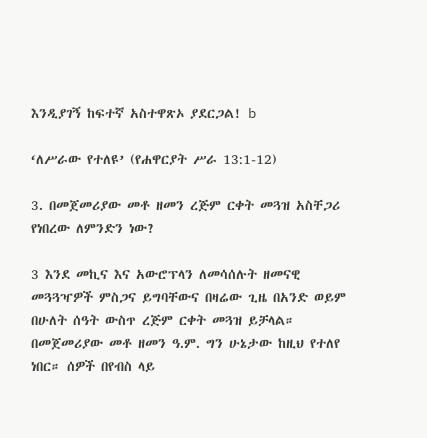እንዲያገኝ ከፍተኛ አስተዋጽኦ ያደርጋል! b

‘ለሥራው የተለዩ’ (የሐዋርያት ሥራ 13:1-12)

3. በመጀመሪያው መቶ ዘመን ረጅም ርቀት መጓዝ አስቸጋሪ የነበረው ለምንድን ነው?

3 እንደ መኪና እና አውሮፕላን ለመሳሰሉት ዘመናዊ መጓጓዣዎች ምስጋና ይግባቸውና በዛሬው ጊዜ በአንድ ወይም በሁለት ሰዓት ውስጥ ረጅም ርቀት መጓዝ ይቻላል። በመጀመሪያው መቶ ዘመን ዓ.ም. ግን ሁኔታው ከዚህ የተለየ ነበር። ሰዎች በየብስ ላይ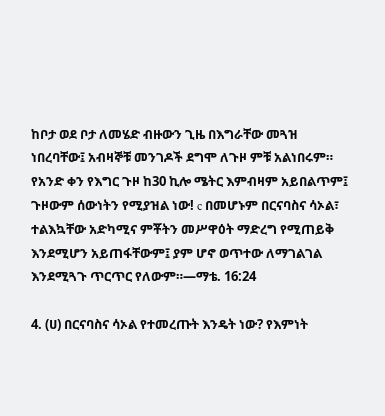ከቦታ ወደ ቦታ ለመሄድ ብዙውን ጊዜ በእግራቸው መጓዝ ነበረባቸው፤ አብዛኞቹ መንገዶች ደግሞ ለጉዞ ምቹ አልነበሩም። የአንድ ቀን የእግር ጉዞ ከ30 ኪሎ ሜትር እምብዛም አይበልጥም፤ ጉዞውም ሰውነትን የሚያዝል ነው! c በመሆኑም በርናባስና ሳኦል፣ ተልእኳቸው አድካሚና ምቾትን መሥዋዕት ማድረግ የሚጠይቅ እንደሚሆን አይጠፋቸውም፤ ያም ሆኖ ወጥተው ለማገልገል እንደሚጓጉ ጥርጥር የለውም።—ማቴ. 16:24

4. (ሀ) በርናባስና ሳኦል የተመረጡት እንዴት ነው? የእምነት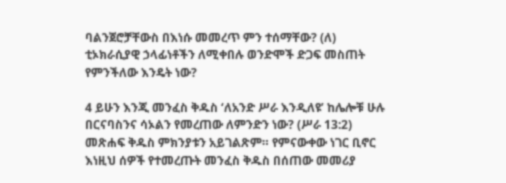ባልንጀሮቻቸውስ በእነሱ መመረጥ ምን ተሰማቸው? (ለ) ቲኦክራሲያዊ ኃላፊነቶችን ለሚቀበሉ ወንድሞች ድጋፍ መስጠት የምንችለው እንዴት ነው?

4 ይሁን እንጂ መንፈስ ቅዱስ ‘ለአንድ ሥራ እንዲለዩ’ ከሌሎቹ ሁሉ በርናባስንና ሳኦልን የመረጠው ለምንድን ነው? (ሥራ 13:2) መጽሐፍ ቅዱስ ምክንያቱን አይገልጽም። የምናውቀው ነገር ቢኖር እነዚህ ሰዎች የተመረጡት መንፈስ ቅዱስ በሰጠው መመሪያ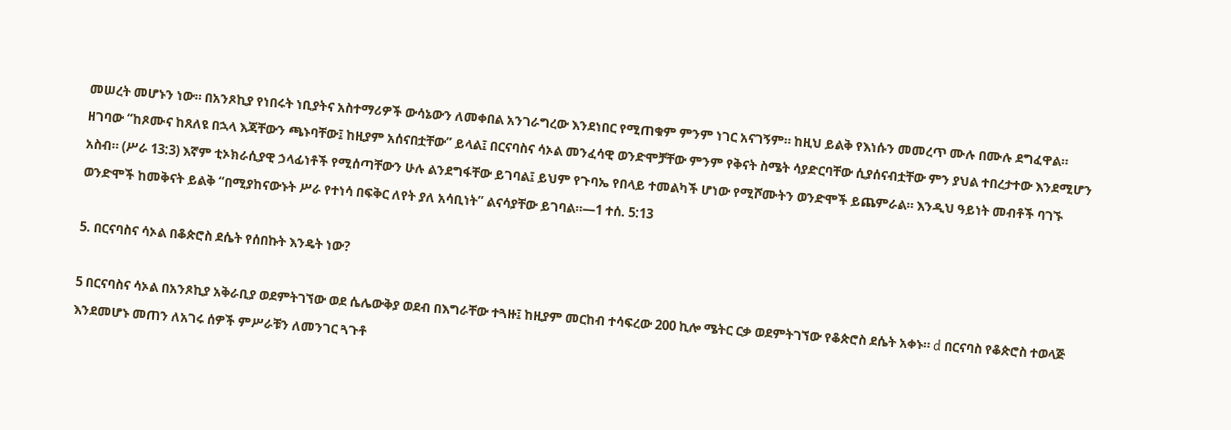መሠረት መሆኑን ነው። በአንጾኪያ የነበሩት ነቢያትና አስተማሪዎች ውሳኔውን ለመቀበል አንገራግረው እንደነበር የሚጠቁም ምንም ነገር አናገኝም። ከዚህ ይልቅ የእነሱን መመረጥ ሙሉ በሙሉ ደግፈዋል። ዘገባው “ከጾሙና ከጸለዩ በኋላ እጃቸውን ጫኑባቸው፤ ከዚያም አሰናበቷቸው” ይላል፤ በርናባስና ሳኦል መንፈሳዊ ወንድሞቻቸው ምንም የቅናት ስሜት ሳያድርባቸው ሲያሰናብቷቸው ምን ያህል ተበረታተው እንደሚሆን አስብ። (ሥራ 13:3) እኛም ቲኦክራሲያዊ ኃላፊነቶች የሚሰጣቸውን ሁሉ ልንደግፋቸው ይገባል፤ ይህም የጉባኤ የበላይ ተመልካች ሆነው የሚሾሙትን ወንድሞች ይጨምራል። እንዲህ ዓይነት መብቶች ባገኙ ወንድሞች ከመቅናት ይልቅ “በሚያከናውኑት ሥራ የተነሳ በፍቅር ለየት ያለ አሳቢነት” ልናሳያቸው ይገባል።—1 ተሰ. 5:13

5. በርናባስና ሳኦል በቆጵሮስ ደሴት የሰበኩት እንዴት ነው?

5 በርናባስና ሳኦል በአንጾኪያ አቅራቢያ ወደምትገኘው ወደ ሴሌውቅያ ወደብ በእግራቸው ተጓዙ፤ ከዚያም መርከብ ተሳፍረው 200 ኪሎ ሜትር ርቃ ወደምትገኘው የቆጵሮስ ደሴት አቀኑ። d በርናባስ የቆጵሮስ ተወላጅ እንደመሆኑ መጠን ለአገሩ ሰዎች ምሥራቹን ለመንገር ጓጉቶ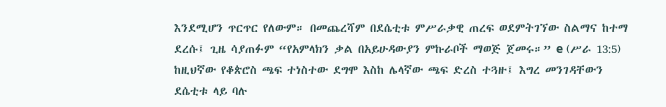እንደሚሆን ጥርጥር የለውም። በመጨረሻም በደሴቲቱ ምሥራቃዊ ጠረፍ ወደምትገኘው ስልማና ከተማ ደረሱ፤ ጊዜ ሳያጠፉም “የአምላክን ቃል በአይሁዳውያን ምኩራቦች ማወጅ ጀመሩ።” e (ሥራ 13:5) ከዚህኛው የቆጵሮስ ጫፍ ተነስተው ደግሞ እስከ ሌላኛው ጫፍ ድረስ ተጓዙ፤ እግረ መንገዳቸውን ደሴቲቱ ላይ ባሉ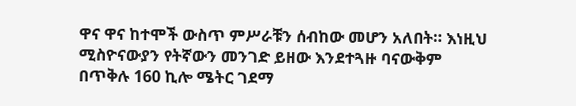ዋና ዋና ከተሞች ውስጥ ምሥራቹን ሰብከው መሆን አለበት። እነዚህ ሚስዮናውያን የትኛውን መንገድ ይዘው እንደተጓዙ ባናውቅም በጥቅሉ 160 ኪሎ ሜትር ገደማ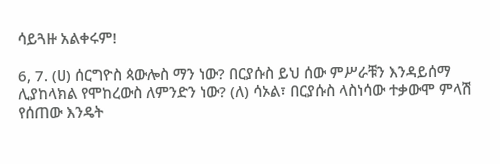ሳይጓዙ አልቀሩም!

6, 7. (ሀ) ሰርግዮስ ጳውሎስ ማን ነው? በርያሱስ ይህ ሰው ምሥራቹን እንዳይሰማ ሊያከላክል የሞከረውስ ለምንድን ነው? (ለ) ሳኦል፣ በርያሱስ ላስነሳው ተቃውሞ ምላሽ የሰጠው እንዴት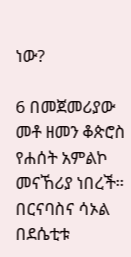ነው?

6 በመጀመሪያው መቶ ዘመን ቆጵሮስ የሐሰት አምልኮ መናኸሪያ ነበረች። በርናባስና ሳኦል በደሴቲቱ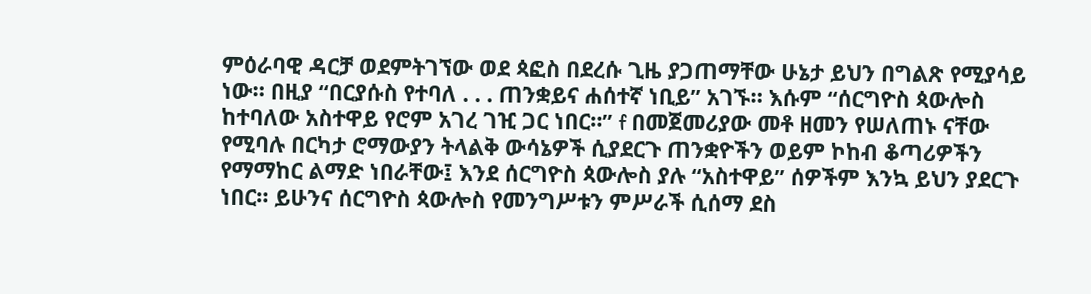ምዕራባዊ ዳርቻ ወደምትገኘው ወደ ጳፎስ በደረሱ ጊዜ ያጋጠማቸው ሁኔታ ይህን በግልጽ የሚያሳይ ነው። በዚያ “በርያሱስ የተባለ . . . ጠንቋይና ሐሰተኛ ነቢይ” አገኙ። እሱም “ሰርግዮስ ጳውሎስ ከተባለው አስተዋይ የሮም አገረ ገዢ ጋር ነበር።” f በመጀመሪያው መቶ ዘመን የሠለጠኑ ናቸው የሚባሉ በርካታ ሮማውያን ትላልቅ ውሳኔዎች ሲያደርጉ ጠንቋዮችን ወይም ኮከብ ቆጣሪዎችን የማማከር ልማድ ነበራቸው፤ እንደ ሰርግዮስ ጳውሎስ ያሉ “አስተዋይ” ሰዎችም እንኳ ይህን ያደርጉ ነበር። ይሁንና ሰርግዮስ ጳውሎስ የመንግሥቱን ምሥራች ሲሰማ ደስ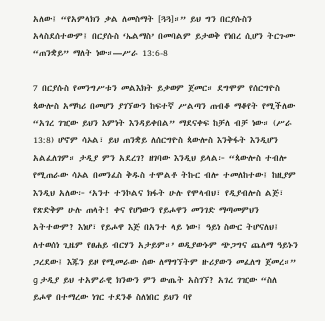አለው፤ “የአምላክን ቃል ለመስማት [ጓጓ]።” ይህ ግን በርያሱስን አላስደሰተውም፤ በርያሱስ ‘ኤልማስ’ በመባልም ይታወቅ የነበረ ሲሆን ትርጉሙ “ጠንቋይ” ማለት ነው።—ሥራ 13:6-8

7 በርያሱስ የመንግሥቱን መልእክት ይቃወም ጀመር። ደግሞም የሰርግዮስ ጳውሎስ አማካሪ በመሆን ያገኘውን ከፍተኛ ሥልጣን ጠብቆ ማቆየት የሚችለው “አገረ ገዢው ይህን እምነት እንዳይቀበል” ማደናቀፍ ከቻለ ብቻ ነው። (ሥራ 13:8) ሆኖም ሳኦል፣ ይህ ጠንቋይ ለሰርግዮስ ጳውሎስ እንቅፋት እንዲሆን አልፈለገም። ታዲያ ምን አደረገ? ዘገባው እንዲህ ይላል፦ “ጳውሎስ ተብሎ የሚጠራው ሳኦል በመንፈስ ቅዱስ ተሞልቶ ትኩር ብሎ ተመለከተው፤ ከዚያም እንዲህ አለው፦ ‘አንተ ተንኮልና ክፋት ሁሉ የሞላብህ፣ የዲያብሎስ ልጅ፣ የጽድቅም ሁሉ ጠላት! ቀና የሆነውን የይሖዋን መንገድ ማጣመምህን አትተውም? እነሆ፣ የይሖዋ እጅ በአንተ ላይ ነው፤ ዓይነ ስውር ትሆናለህ፤ ለተወሰነ ጊዜም የፀሐይ ብርሃን አታይም።’ ወዲያውኑም ጭጋግና ጨለማ ዓይኑን ጋረደው፤ እጁን ይዞ የሚመራው ሰው ለማግኘትም ዙሪያውን መፈለግ ጀመረ።” g ታዲያ ይህ ተአምራዊ ክንውን ምን ውጤት አስገኘ? አገረ ገዢው “ስለ ይሖዋ በተማረው ነገር ተደንቆ ስለነበር ይህን ባየ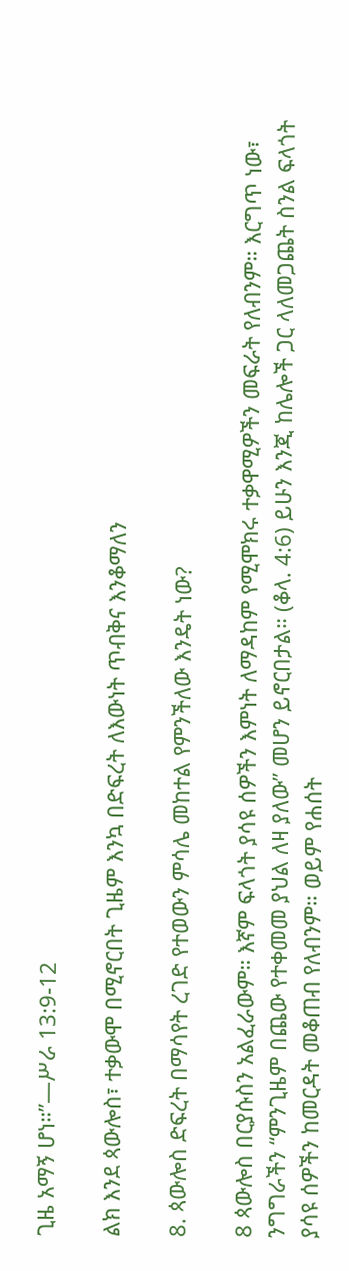ጊዜ አማኝ ሆነ።”—ሥራ 13:9-12

ልክ እንደ ጳውሎስ፣ ተቃውሞ በሚኖርበት ጊዜም እንኳ በድፍረት ለእውነት ጥብቅና እንቆማለን

8. ጳውሎስ ድፍረት በማሳየት ረገድ የተወውን ምሳሌ መከተል የምንችለው እንዴት ነው?

8 ጳውሎስ በርያሱስን አልፈራውም። እኛም ፍላጎት ያሳዩ ሰዎችን እምነት ለማዳከም የሚሞክሩ ተቃዋሚዎችን መፍራት የለብንም። እርግጥ ነው፣ ንግግራችን “ምንጊዜም በጨው የተቀመመ ያህል ለዛ ያለው” መሆን ይኖርበታል። (ቆላ. 4:6) ይሁን እንጂ ከሌሎች ጋር ላለመጋጨት ስንል ፍላጎት ያሳዩ ሰዎችን ከመርዳት መቆጠብ የለብንም። ወይም የሐሰት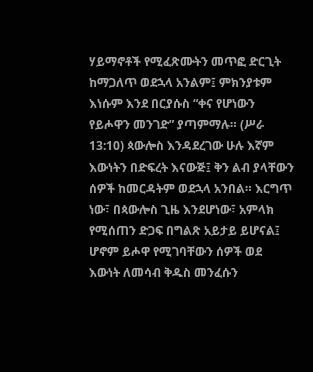ሃይማኖቶች የሚፈጽሙትን መጥፎ ድርጊት ከማጋለጥ ወደኋላ አንልም፤ ምክንያቱም እነሱም እንደ በርያሱስ “ቀና የሆነውን የይሖዋን መንገድ” ያጣምማሉ። (ሥራ 13:10) ጳውሎስ እንዳደረገው ሁሉ እኛም እውነትን በድፍረት እናውጅ፤ ቅን ልብ ያላቸውን ሰዎች ከመርዳትም ወደኋላ አንበል። እርግጥ ነው፣ በጳውሎስ ጊዜ እንደሆነው፣ አምላክ የሚሰጠን ድጋፍ በግልጽ አይታይ ይሆናል፤ ሆኖም ይሖዋ የሚገባቸውን ሰዎች ወደ እውነት ለመሳብ ቅዱስ መንፈሱን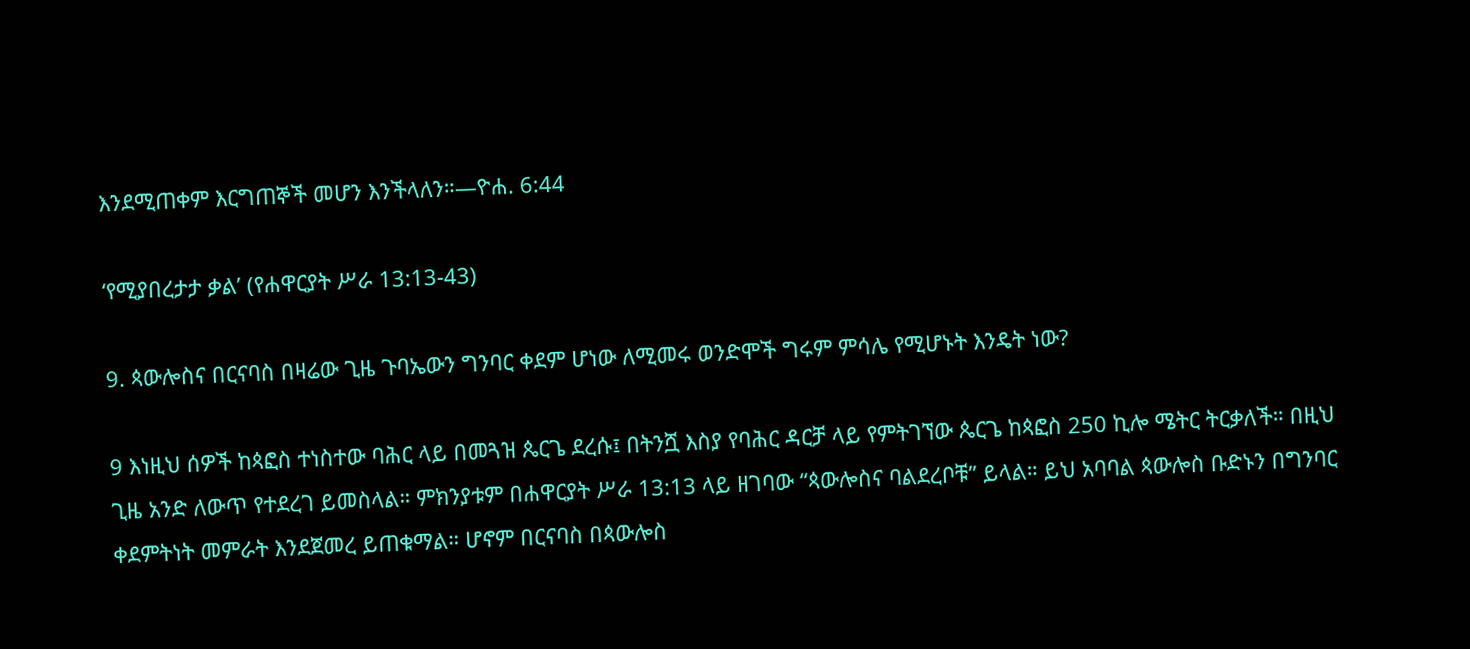እንደሚጠቀም እርግጠኞች መሆን እንችላለን።—ዮሐ. 6:44

‘የሚያበረታታ ቃል’ (የሐዋርያት ሥራ 13:13-43)

9. ጳውሎስና በርናባስ በዛሬው ጊዜ ጉባኤውን ግንባር ቀደም ሆነው ለሚመሩ ወንድሞች ግሩም ምሳሌ የሚሆኑት እንዴት ነው?

9 እነዚህ ሰዎች ከጳፎስ ተነስተው ባሕር ላይ በመጓዝ ጴርጌ ደረሱ፤ በትንሿ እስያ የባሕር ዳርቻ ላይ የምትገኘው ጴርጌ ከጳፎስ 250 ኪሎ ሜትር ትርቃለች። በዚህ ጊዜ አንድ ለውጥ የተደረገ ይመስላል። ምክንያቱም በሐዋርያት ሥራ 13:13 ላይ ዘገባው “ጳውሎስና ባልደረቦቹ” ይላል። ይህ አባባል ጳውሎስ ቡድኑን በግንባር ቀደምትነት መምራት እንደጀመረ ይጠቁማል። ሆኖም በርናባስ በጳውሎስ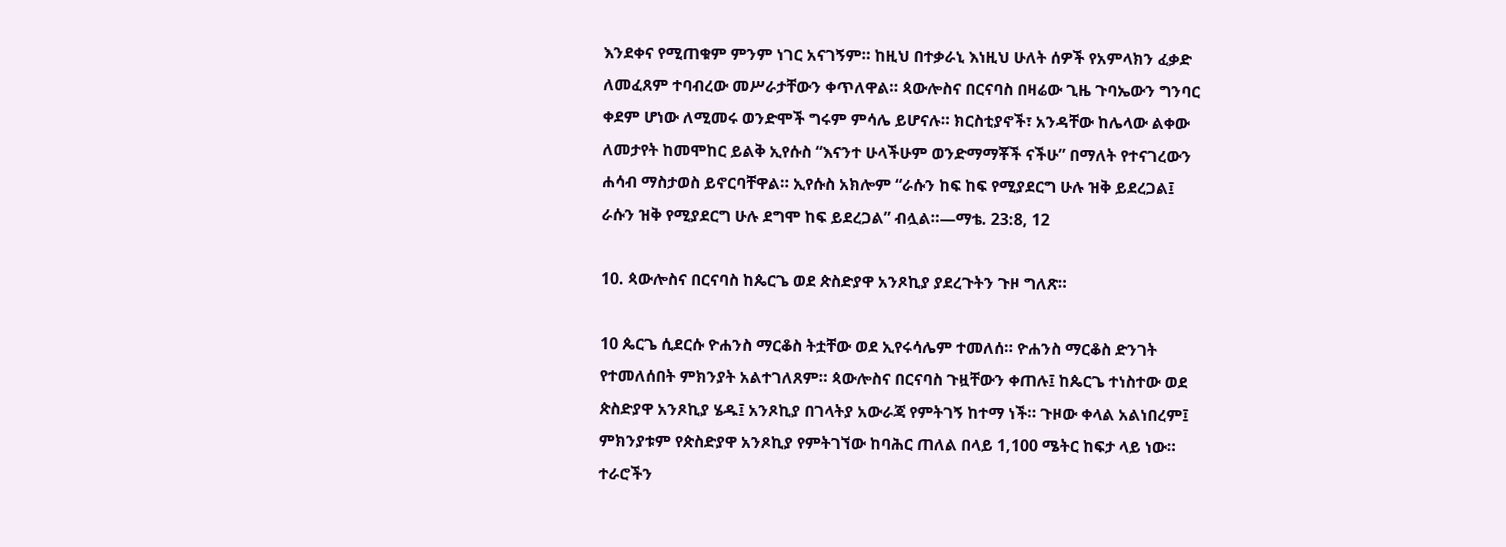እንደቀና የሚጠቁም ምንም ነገር አናገኝም። ከዚህ በተቃራኒ እነዚህ ሁለት ሰዎች የአምላክን ፈቃድ ለመፈጸም ተባብረው መሥራታቸውን ቀጥለዋል። ጳውሎስና በርናባስ በዛሬው ጊዜ ጉባኤውን ግንባር ቀደም ሆነው ለሚመሩ ወንድሞች ግሩም ምሳሌ ይሆናሉ። ክርስቲያኖች፣ አንዳቸው ከሌላው ልቀው ለመታየት ከመሞከር ይልቅ ኢየሱስ “እናንተ ሁላችሁም ወንድማማቾች ናችሁ” በማለት የተናገረውን ሐሳብ ማስታወስ ይኖርባቸዋል። ኢየሱስ አክሎም “ራሱን ከፍ ከፍ የሚያደርግ ሁሉ ዝቅ ይደረጋል፤ ራሱን ዝቅ የሚያደርግ ሁሉ ደግሞ ከፍ ይደረጋል” ብሏል።—ማቴ. 23:8, 12

10. ጳውሎስና በርናባስ ከጴርጌ ወደ ጵስድያዋ አንጾኪያ ያደረጉትን ጉዞ ግለጽ።

10 ጴርጌ ሲደርሱ ዮሐንስ ማርቆስ ትቷቸው ወደ ኢየሩሳሌም ተመለሰ። ዮሐንስ ማርቆስ ድንገት የተመለሰበት ምክንያት አልተገለጸም። ጳውሎስና በርናባስ ጉዟቸውን ቀጠሉ፤ ከጴርጌ ተነስተው ወደ ጵስድያዋ አንጾኪያ ሄዱ፤ አንጾኪያ በገላትያ አውራጃ የምትገኝ ከተማ ነች። ጉዞው ቀላል አልነበረም፤ ምክንያቱም የጵስድያዋ አንጾኪያ የምትገኘው ከባሕር ጠለል በላይ 1,100 ሜትር ከፍታ ላይ ነው። ተራሮችን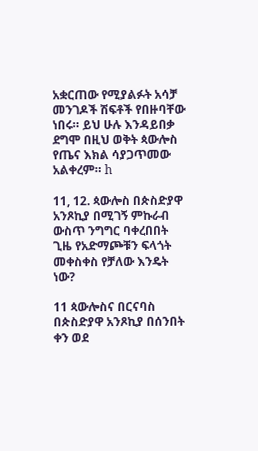አቋርጠው የሚያልፉት አሳቻ መንገዶች ሽፍቶች የበዙባቸው ነበሩ። ይህ ሁሉ እንዳይበቃ ደግሞ በዚህ ወቅት ጳውሎስ የጤና እክል ሳያጋጥመው አልቀረም። h

11, 12. ጳውሎስ በጵስድያዋ አንጾኪያ በሚገኝ ምኩራብ ውስጥ ንግግር ባቀረበበት ጊዜ የአድማጮቹን ፍላጎት መቀስቀስ የቻለው እንዴት ነው?

11 ጳውሎስና በርናባስ በጵስድያዋ አንጾኪያ በሰንበት ቀን ወደ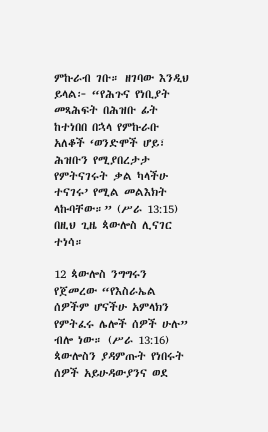ምኩራብ ገቡ። ዘገባው እንዲህ ይላል፦ “የሕጉና የነቢያት መጻሕፍት በሕዝቡ ፊት ከተነበበ በኋላ የምኩራቡ አለቆች ‘ወንድሞች ሆይ፣ ሕዝቡን የሚያበረታታ የምትናገሩት ቃል ካላችሁ ተናገሩ’ የሚል መልእክት ላኩባቸው።” (ሥራ 13:15) በዚህ ጊዜ ጳውሎስ ሊናገር ተነሳ።

12 ጳውሎስ ንግግሩን የጀመረው “የእስራኤል ሰዎችም ሆናችሁ አምላክን የምትፈሩ ሌሎች ሰዎች ሁሉ” ብሎ ነው። (ሥራ 13:16) ጳውሎስን ያዳምጡት የነበሩት ሰዎች አይሁዳውያንና ወደ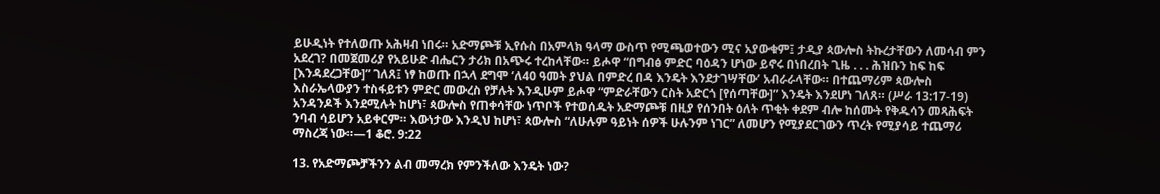ይሁዲነት የተለወጡ አሕዛብ ነበሩ። አድማጮቹ ኢየሱስ በአምላክ ዓላማ ውስጥ የሚጫወተውን ሚና አያውቁም፤ ታዲያ ጳውሎስ ትኩረታቸውን ለመሳብ ምን አደረገ? በመጀመሪያ የአይሁድ ብሔርን ታሪክ በአጭሩ ተረከላቸው። ይሖዋ “በግብፅ ምድር ባዕዳን ሆነው ይኖሩ በነበረበት ጊዜ . . . ሕዝቡን ከፍ ከፍ [እንዳደረጋቸው]” ገለጸ፤ ነፃ ከወጡ በኋላ ደግሞ ‘ለ40 ዓመት ያህል በምድረ በዳ እንዴት እንደታገሣቸው’ አብራራላቸው። በተጨማሪም ጳውሎስ እስራኤላውያን ተስፋይቱን ምድር መውረስ የቻሉት እንዲሁም ይሖዋ “ምድራቸውን ርስት አድርጎ [የሰጣቸው]” እንዴት እንደሆነ ገለጸ። (ሥራ 13:17-19) አንዳንዶች እንደሚሉት ከሆነ፣ ጳውሎስ የጠቀሳቸው ነጥቦች የተወሰዱት አድማጮቹ በዚያ የሰንበት ዕለት ጥቂት ቀደም ብሎ ከሰሙት የቅዱሳን መጻሕፍት ንባብ ሳይሆን አይቀርም። እውነታው እንዲህ ከሆነ፣ ጳውሎስ “ለሁሉም ዓይነት ሰዎች ሁሉንም ነገር” ለመሆን የሚያደርገውን ጥረት የሚያሳይ ተጨማሪ ማስረጃ ነው።—1 ቆሮ. 9:22

13. የአድማጮቻችንን ልብ መማረክ የምንችለው እንዴት ነው?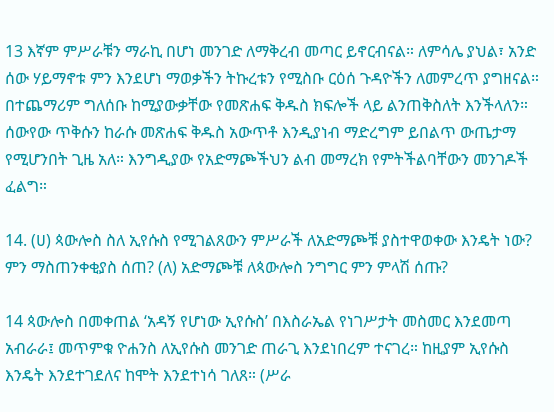13 እኛም ምሥራቹን ማራኪ በሆነ መንገድ ለማቅረብ መጣር ይኖርብናል። ለምሳሌ ያህል፣ አንድ ሰው ሃይማኖቱ ምን እንደሆነ ማወቃችን ትኩረቱን የሚስቡ ርዕሰ ጉዳዮችን ለመምረጥ ያግዘናል። በተጨማሪም ግለሰቡ ከሚያውቃቸው የመጽሐፍ ቅዱስ ክፍሎች ላይ ልንጠቅስለት እንችላለን። ሰውየው ጥቅሱን ከራሱ መጽሐፍ ቅዱስ አውጥቶ እንዲያነብ ማድረግም ይበልጥ ውጤታማ የሚሆንበት ጊዜ አለ። እንግዲያው የአድማጮችህን ልብ መማረክ የምትችልባቸውን መንገዶች ፈልግ።

14. (ሀ) ጳውሎስ ስለ ኢየሱስ የሚገልጸውን ምሥራች ለአድማጮቹ ያስተዋወቀው እንዴት ነው? ምን ማስጠንቀቂያስ ሰጠ? (ለ) አድማጮቹ ለጳውሎስ ንግግር ምን ምላሽ ሰጡ?

14 ጳውሎስ በመቀጠል ‘አዳኝ የሆነው ኢየሱስ’ በእስራኤል የነገሥታት መስመር እንደመጣ አብራራ፤ መጥምቁ ዮሐንስ ለኢየሱስ መንገድ ጠራጊ እንደነበረም ተናገረ። ከዚያም ኢየሱስ እንዴት እንደተገደለና ከሞት እንደተነሳ ገለጸ። (ሥራ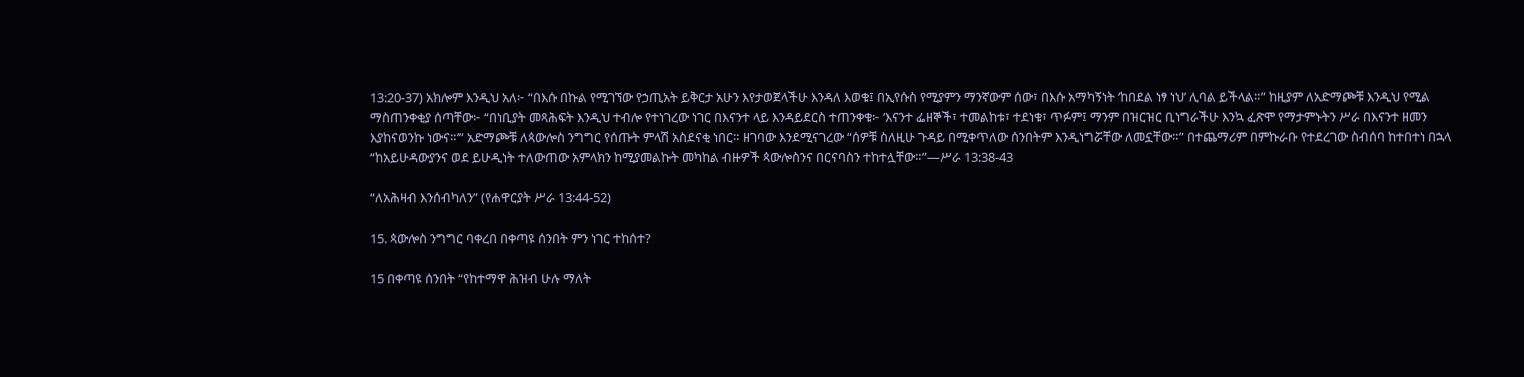13:20-37) አክሎም እንዲህ አለ፦ “በእሱ በኩል የሚገኘው የኃጢአት ይቅርታ አሁን እየታወጀላችሁ እንዳለ እወቁ፤ በኢየሱስ የሚያምን ማንኛውም ሰው፣ በእሱ አማካኝነት ‘ከበደል ነፃ ነህ’ ሊባል ይችላል።” ከዚያም ለአድማጮቹ እንዲህ የሚል ማስጠንቀቂያ ሰጣቸው፦ “በነቢያት መጻሕፍት እንዲህ ተብሎ የተነገረው ነገር በእናንተ ላይ እንዳይደርስ ተጠንቀቁ፦ ‘እናንተ ፌዘኞች፣ ተመልከቱ፣ ተደነቁ፣ ጥፉም፤ ማንም በዝርዝር ቢነግራችሁ እንኳ ፈጽሞ የማታምኑትን ሥራ በእናንተ ዘመን እያከናወንኩ ነውና።’” አድማጮቹ ለጳውሎስ ንግግር የሰጡት ምላሽ አስደናቂ ነበር። ዘገባው እንደሚናገረው “ሰዎቹ ስለዚሁ ጉዳይ በሚቀጥለው ሰንበትም እንዲነግሯቸው ለመኗቸው።” በተጨማሪም በምኩራቡ የተደረገው ስብሰባ ከተበተነ በኋላ “ከአይሁዳውያንና ወደ ይሁዲነት ተለውጠው አምላክን ከሚያመልኩት መካከል ብዙዎች ጳውሎስንና በርናባስን ተከተሏቸው።”—ሥራ 13:38-43

“ለአሕዛብ እንሰብካለን” (የሐዋርያት ሥራ 13:44-52)

15. ጳውሎስ ንግግር ባቀረበ በቀጣዩ ሰንበት ምን ነገር ተከሰተ?

15 በቀጣዩ ሰንበት “የከተማዋ ሕዝብ ሁሉ ማለት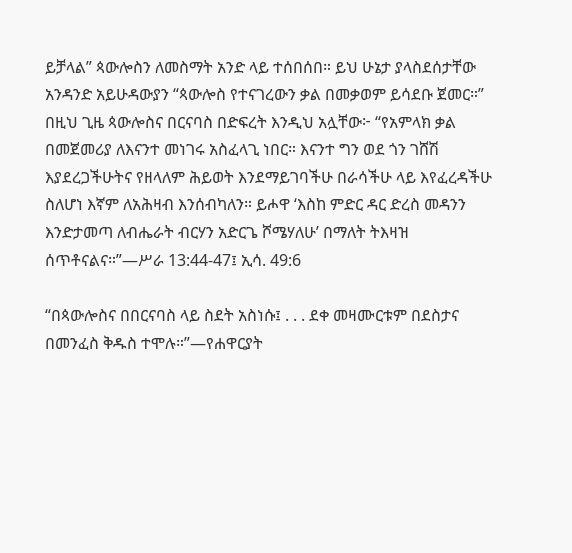ይቻላል” ጳውሎስን ለመስማት አንድ ላይ ተሰበሰበ። ይህ ሁኔታ ያላስደሰታቸው አንዳንድ አይሁዳውያን “ጳውሎስ የተናገረውን ቃል በመቃወም ይሳደቡ ጀመር።” በዚህ ጊዜ ጳውሎስና በርናባስ በድፍረት እንዲህ አሏቸው፦ “የአምላክ ቃል በመጀመሪያ ለእናንተ መነገሩ አስፈላጊ ነበር። እናንተ ግን ወደ ጎን ገሸሽ እያደረጋችሁትና የዘላለም ሕይወት እንደማይገባችሁ በራሳችሁ ላይ እየፈረዳችሁ ስለሆነ እኛም ለአሕዛብ እንሰብካለን። ይሖዋ ‘እስከ ምድር ዳር ድረስ መዳንን እንድታመጣ ለብሔራት ብርሃን አድርጌ ሾሜሃለሁ’ በማለት ትእዛዝ ሰጥቶናልና።”—ሥራ 13:44-47፤ ኢሳ. 49:6

“በጳውሎስና በበርናባስ ላይ ስደት አስነሱ፤ . . . ደቀ መዛሙርቱም በደስታና በመንፈስ ቅዱስ ተሞሉ።”—የሐዋርያት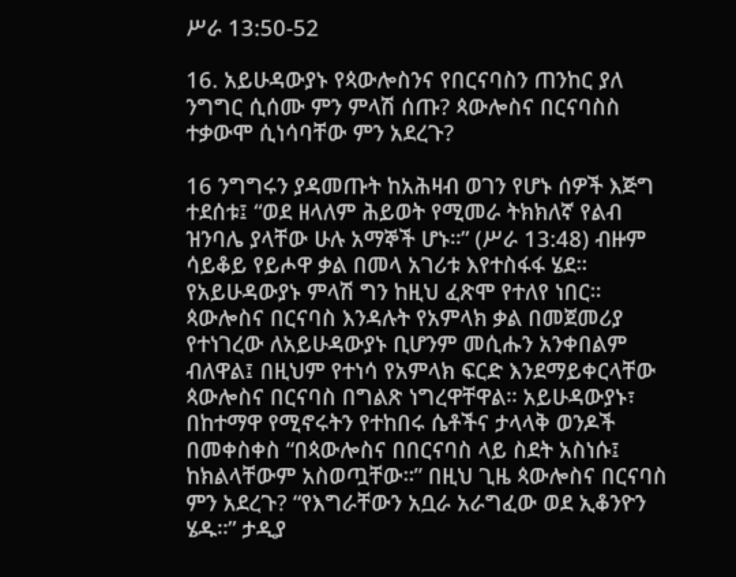ሥራ 13:50-52

16. አይሁዳውያኑ የጳውሎስንና የበርናባስን ጠንከር ያለ ንግግር ሲሰሙ ምን ምላሽ ሰጡ? ጳውሎስና በርናባስስ ተቃውሞ ሲነሳባቸው ምን አደረጉ?

16 ንግግሩን ያዳመጡት ከአሕዛብ ወገን የሆኑ ሰዎች እጅግ ተደሰቱ፤ “ወደ ዘላለም ሕይወት የሚመራ ትክክለኛ የልብ ዝንባሌ ያላቸው ሁሉ አማኞች ሆኑ።” (ሥራ 13:48) ብዙም ሳይቆይ የይሖዋ ቃል በመላ አገሪቱ እየተስፋፋ ሄደ። የአይሁዳውያኑ ምላሽ ግን ከዚህ ፈጽሞ የተለየ ነበር። ጳውሎስና በርናባስ እንዳሉት የአምላክ ቃል በመጀመሪያ የተነገረው ለአይሁዳውያኑ ቢሆንም መሲሑን አንቀበልም ብለዋል፤ በዚህም የተነሳ የአምላክ ፍርድ እንደማይቀርላቸው ጳውሎስና በርናባስ በግልጽ ነግረዋቸዋል። አይሁዳውያኑ፣ በከተማዋ የሚኖሩትን የተከበሩ ሴቶችና ታላላቅ ወንዶች በመቀስቀስ “በጳውሎስና በበርናባስ ላይ ስደት አስነሱ፤ ከክልላቸውም አስወጧቸው።” በዚህ ጊዜ ጳውሎስና በርናባስ ምን አደረጉ? “የእግራቸውን አቧራ አራግፈው ወደ ኢቆንዮን ሄዱ።” ታዲያ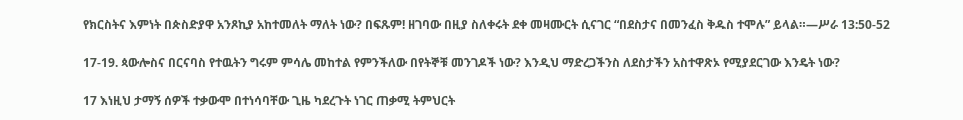የክርስትና እምነት በጵስድያዋ አንጾኪያ አከተመለት ማለት ነው? በፍጹም! ዘገባው በዚያ ስለቀሩት ደቀ መዛሙርት ሲናገር “በደስታና በመንፈስ ቅዱስ ተሞሉ” ይላል።—ሥራ 13:50-52

17-19. ጳውሎስና በርናባስ የተዉትን ግሩም ምሳሌ መከተል የምንችለው በየትኞቹ መንገዶች ነው? እንዲህ ማድረጋችንስ ለደስታችን አስተዋጽኦ የሚያደርገው እንዴት ነው?

17 እነዚህ ታማኝ ሰዎች ተቃውሞ በተነሳባቸው ጊዜ ካደረጉት ነገር ጠቃሚ ትምህርት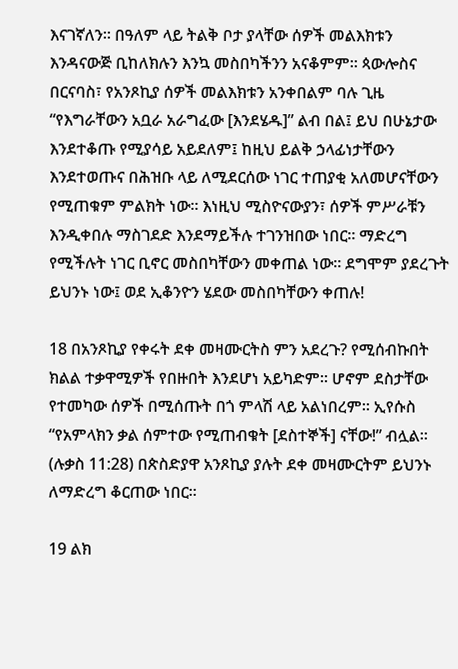እናገኛለን። በዓለም ላይ ትልቅ ቦታ ያላቸው ሰዎች መልእክቱን እንዳናውጅ ቢከለክሉን እንኳ መስበካችንን አናቆምም። ጳውሎስና በርናባስ፣ የአንጾኪያ ሰዎች መልእክቱን አንቀበልም ባሉ ጊዜ “የእግራቸውን አቧራ አራግፈው [እንደሄዱ]” ልብ በል፤ ይህ በሁኔታው እንደተቆጡ የሚያሳይ አይደለም፤ ከዚህ ይልቅ ኃላፊነታቸውን እንደተወጡና በሕዝቡ ላይ ለሚደርሰው ነገር ተጠያቂ አለመሆናቸውን የሚጠቁም ምልክት ነው። እነዚህ ሚስዮናውያን፣ ሰዎች ምሥራቹን እንዲቀበሉ ማስገደድ እንደማይችሉ ተገንዝበው ነበር። ማድረግ የሚችሉት ነገር ቢኖር መስበካቸውን መቀጠል ነው። ደግሞም ያደረጉት ይህንኑ ነው፤ ወደ ኢቆንዮን ሄደው መስበካቸውን ቀጠሉ!

18 በአንጾኪያ የቀሩት ደቀ መዛሙርትስ ምን አደረጉ? የሚሰብኩበት ክልል ተቃዋሚዎች የበዙበት እንደሆነ አይካድም። ሆኖም ደስታቸው የተመካው ሰዎች በሚሰጡት በጎ ምላሽ ላይ አልነበረም። ኢየሱስ “የአምላክን ቃል ሰምተው የሚጠብቁት [ደስተኞች] ናቸው!” ብሏል። (ሉቃስ 11:28) በጵስድያዋ አንጾኪያ ያሉት ደቀ መዛሙርትም ይህንኑ ለማድረግ ቆርጠው ነበር።

19 ልክ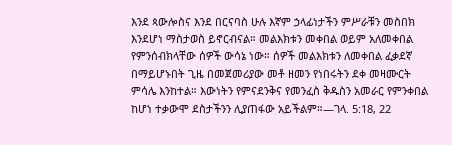እንደ ጳውሎስና እንደ በርናባስ ሁሉ እኛም ኃላፊነታችን ምሥራቹን መስበክ እንደሆነ ማስታወስ ይኖርብናል። መልእክቱን መቀበል ወይም አለመቀበል የምንሰብክላቸው ሰዎች ውሳኔ ነው። ሰዎች መልእክቱን ለመቀበል ፈቃደኛ በማይሆኑበት ጊዜ በመጀመሪያው መቶ ዘመን የነበሩትን ደቀ መዛሙርት ምሳሌ እንከተል። እውነትን የምናደንቅና የመንፈስ ቅዱስን አመራር የምንቀበል ከሆነ ተቃውሞ ደስታችንን ሊያጠፋው አይችልም።—ገላ. 5:18, 22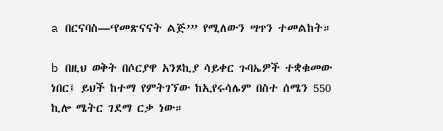a በርናባስ—‘የመጽናናት ልጅ’” የሚለውን ሣጥን ተመልከት።

b በዚህ ወቅት በሶርያዋ አንጾኪያ ሳይቀር ጉባኤዎች ተቋቁመው ነበር፤ ይህች ከተማ የምትገኘው ከኢየሩሳሌም በስተ ሰሜን 550 ኪሎ ሜትር ገደማ ርቃ ነው።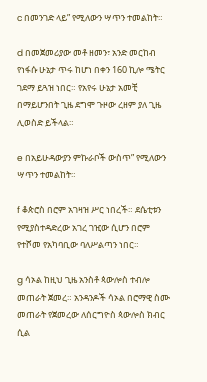c በመንገድ ላይ” የሚለውን ሣጥን ተመልከት።

d በመጀመሪያው መቶ ዘመን፣ አንድ መርከብ የነፋሱ ሁኔታ ጥሩ ከሆነ በቀን 160 ኪሎ ሜትር ገደማ ይጓዝ ነበር። የአየሩ ሁኔታ አመቺ በማይሆንበት ጊዜ ደግሞ ጉዞው ረዘም ያለ ጊዜ ሊወስድ ይችላል።

e በአይሁዳውያን ምኩራቦች ውስጥ” የሚለውን ሣጥን ተመልከት።

f ቆጵሮስ በሮም አገዛዝ ሥር ነበረች። ደሴቲቱን የሚያስተዳድረው አገረ ገዢው ሲሆን በሮም የተሾመ የአካባቢው ባለሥልጣን ነበር።

g ሳኦል ከዚህ ጊዜ አንስቶ ጳውሎስ ተብሎ መጠራት ጀመረ። አንዳንዶች ሳኦል በሮማዊ ስሙ መጠራት የጀመረው ለሰርግዮስ ጳውሎስ ክብር ሲል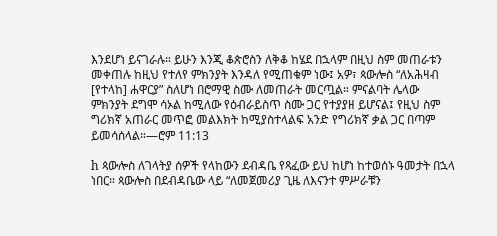እንደሆነ ይናገራሉ። ይሁን እንጂ ቆጵሮስን ለቅቆ ከሄደ በኋላም በዚህ ስም መጠራቱን መቀጠሉ ከዚህ የተለየ ምክንያት እንዳለ የሚጠቁም ነው፤ አዎ፣ ጳውሎስ “ለአሕዛብ [የተላከ] ሐዋርያ” ስለሆነ በሮማዊ ስሙ ለመጠራት መርጧል። ምናልባት ሌላው ምክንያት ደግሞ ሳኦል ከሚለው የዕብራይስጥ ስሙ ጋር የተያያዘ ይሆናል፤ የዚህ ስም ግሪክኛ አጠራር መጥፎ መልእክት ከሚያስተላልፍ አንድ የግሪክኛ ቃል ጋር በጣም ይመሳሰላል።—ሮም 11:13

h ጳውሎስ ለገላትያ ሰዎች የላከውን ደብዳቤ የጻፈው ይህ ከሆነ ከተወሰኑ ዓመታት በኋላ ነበር። ጳውሎስ በደብዳቤው ላይ “ለመጀመሪያ ጊዜ ለእናንተ ምሥራቹን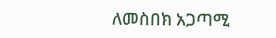ለመስበክ አጋጣሚ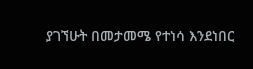ያገኘሁት በመታመሜ የተነሳ እንደነበር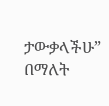ታውቃላችሁ” በማለት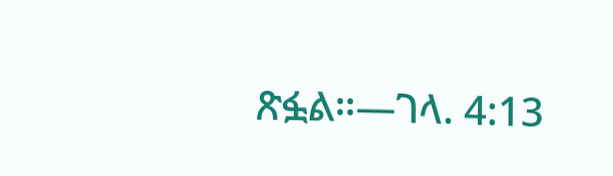ጽፏል።—ገላ. 4:13